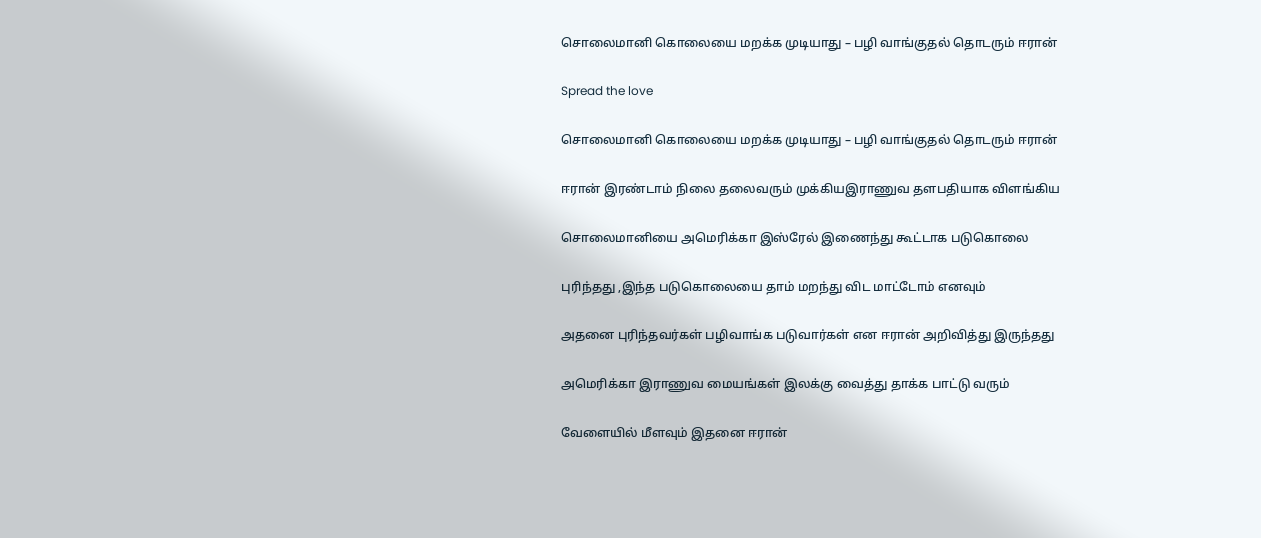சொலைமானி கொலையை மறக்க முடியாது – பழி வாங்குதல் தொடரும் ஈரான்

Spread the love

சொலைமானி கொலையை மறக்க முடியாது – பழி வாங்குதல் தொடரும் ஈரான்

ஈரான் இரண்டாம் நிலை தலைவரும் முக்கியஇராணுவ தளபதியாக விளங்கிய

சொலைமானியை அமெரிக்கா இஸ்ரேல் இணைந்து கூட்டாக படுகொலை

புரிந்தது ,இந்த படுகொலையை தாம் மறந்து விட மாட்டோம் எனவும்

அதனை புரிந்தவர்கள் பழிவாங்க படுவார்கள் என ஈரான் அறிவித்து இருந்தது

அமெரிக்கா இராணுவ மையங்கள் இலக்கு வைத்து தாக்க பாட்டு வரும்

வேளையில் மீளவும் இதனை ஈரான்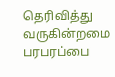தெரிவித்து வருகின்றமை பரபரப்பை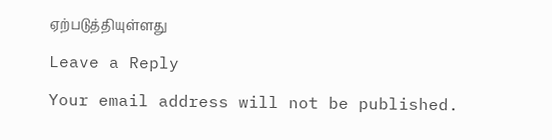ஏற்படுத்தியுள்ளது

Leave a Reply

Your email address will not be published.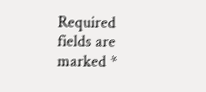Required fields are marked *